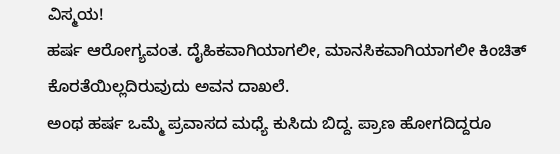ವಿಸ್ಮಯ!
ಹರ್ಷ ಆರೋಗ್ಯವಂತ. ದೈಹಿಕವಾಗಿಯಾಗಲೀ, ಮಾನಸಿಕವಾಗಿಯಾಗಲೀ ಕಿಂಚಿತ್ ಕೊರತೆಯಿಲ್ಲದಿರುವುದು ಅವನ ದಾಖಲೆ.
ಅಂಥ ಹರ್ಷ ಒಮ್ಮೆ ಪ್ರವಾಸದ ಮಧ್ಯೆ ಕುಸಿದು ಬಿದ್ದ. ಪ್ರಾಣ ಹೋಗದಿದ್ದರೂ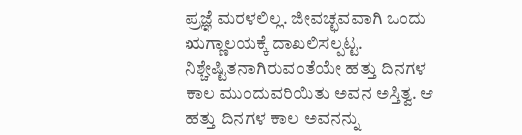ಪ್ರಜ್ಞೆ ಮರಳಲಿಲ್ಲ. ಜೀವಚ್ಛವವಾಗಿ ಒಂದು ಋಗ್ಣಾಲಯಕ್ಕೆ ದಾಖಲಿಸಲ್ಪಟ್ಟ. ನಿಶ್ಚೇಷ್ಟಿತನಾಗಿರುವಂತೆಯೇ ಹತ್ತು ದಿನಗಳ ಕಾಲ ಮುಂದುವರಿಯಿತು ಅವನ ಅಸ್ತಿತ್ವ. ಆ ಹತ್ತು ದಿನಗಳ ಕಾಲ ಅವನನ್ನು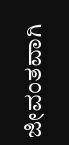ಜೀವಂತವಾಗಿ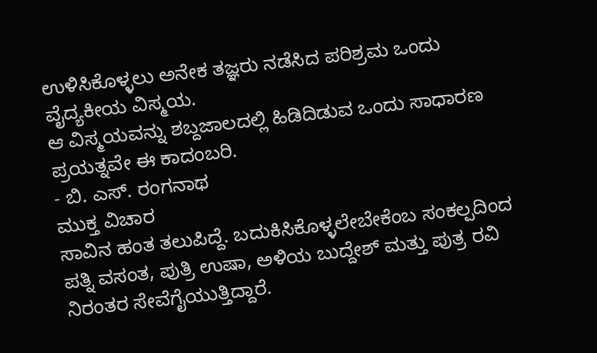ಉಳಿಸಿಕೊಳ್ಳಲು ಅನೇಕ ತಜ್ಞರು ನಡೆಸಿದ ಪರಿಶ್ರಮ ಒಂದು ವೈದ್ಯಕೀಯ ವಿಸ್ಮಯ.
ಆ ವಿಸ್ಮಯವನ್ನು ಶಬ್ದಜಾಲದಲ್ಲಿ ಹಿಡಿದಿಡುವ ಒಂದು ಸಾಧಾರಣ ಪ್ರಯತ್ನವೇ ಈ ಕಾದಂಬರಿ.
- ಬಿ. ಎಸ್. ರಂಗನಾಥ
ಮುಕ್ತ ವಿಚಾರ
ಸಾವಿನ ಹಂತ ತಲುಪಿದ್ದೆ. ಬದುಕಿಸಿಕೊಳ್ಳಲೇಬೇಕೆಂಬ ಸಂಕಲ್ಪದಿಂದ ಪತ್ನಿ ವಸಂತ, ಪುತ್ರಿ ಉಷಾ, ಅಳಿಯ ಬುದ್ದೇಶ್ ಮತ್ತು ಪುತ್ರ ರವಿ ನಿರಂತರ ಸೇವೆಗೈಯುತ್ತಿದ್ದಾರೆ.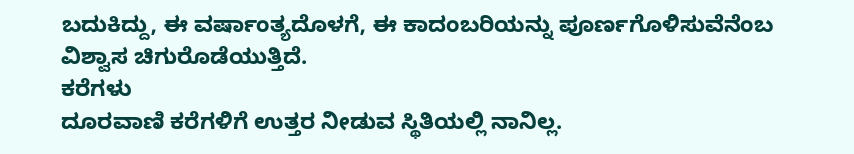ಬದುಕಿದ್ದು, ಈ ವರ್ಷಾಂತ್ಯದೊಳಗೆ, ಈ ಕಾದಂಬರಿಯನ್ನು ಪೂರ್ಣಗೊಳಿಸುವೆನೆಂಬ ವಿಶ್ವಾಸ ಚಿಗುರೊಡೆಯುತ್ತಿದೆ.
ಕರೆಗಳು
ದೂರವಾಣಿ ಕರೆಗಳಿಗೆ ಉತ್ತರ ನೀಡುವ ಸ್ಥಿತಿಯಲ್ಲಿ ನಾನಿಲ್ಲ.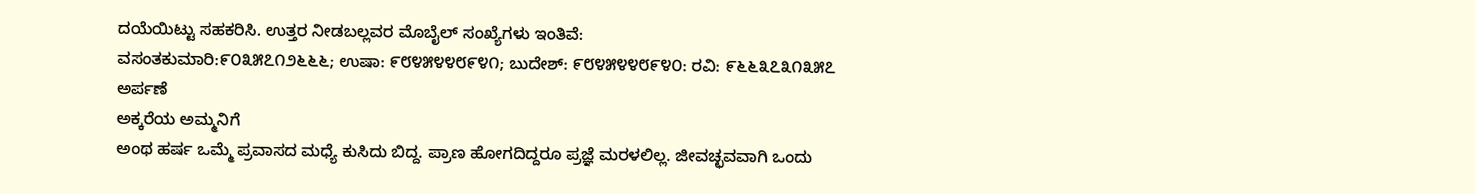ದಯೆಯಿಟ್ಟು ಸಹಕರಿಸಿ. ಉತ್ತರ ನೀಡಬಲ್ಲವರ ಮೊಬೈಲ್ ಸಂಖ್ಯೆಗಳು ಇಂತಿವೆ:
ವಸಂತಕುಮಾರಿ:೯೦೩೫೭೧೨೬೬೬; ಉಷಾ: ೯೮೪೫೪೪೮೯೪೧; ಬುದೇಶ್: ೯೮೪೫೪೪೮೯೪೦: ರವಿ: ೯೬೬೩೭೩೧೩೫೭
ಅರ್ಪಣೆ
ಅಕ್ಕರೆಯ ಅಮ್ಮನಿಗೆ
ಅಂಥ ಹರ್ಷ ಒಮ್ಮೆ ಪ್ರವಾಸದ ಮಧ್ಯೆ ಕುಸಿದು ಬಿದ್ದ. ಪ್ರಾಣ ಹೋಗದಿದ್ದರೂ ಪ್ರಜ್ಞೆ ಮರಳಲಿಲ್ಲ. ಜೀವಚ್ಛವವಾಗಿ ಒಂದು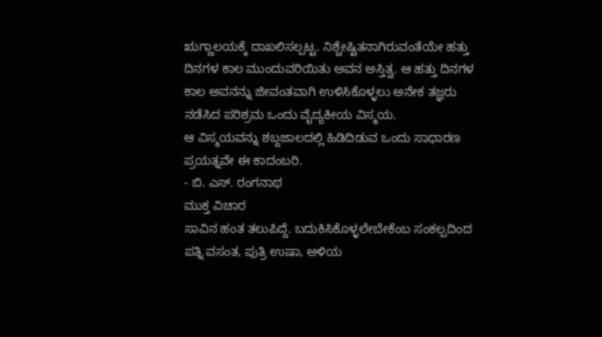ಋಗ್ಣಾಲಯಕ್ಕೆ ದಾಖಲಿಸಲ್ಪಟ್ಟ. ನಿಶ್ಚೇಷ್ಟಿತನಾಗಿರುವಂತೆಯೇ ಹತ್ತು ದಿನಗಳ ಕಾಲ ಮುಂದುವರಿಯಿತು ಅವನ ಅಸ್ತಿತ್ವ. ಆ ಹತ್ತು ದಿನಗಳ ಕಾಲ ಅವನನ್ನು ಜೀವಂತವಾಗಿ ಉಳಿಸಿಕೊಳ್ಳಲು ಅನೇಕ ತಜ್ಞರು ನಡೆಸಿದ ಪರಿಶ್ರಮ ಒಂದು ವೈದ್ಯಕೀಯ ವಿಸ್ಮಯ.
ಆ ವಿಸ್ಮಯವನ್ನು ಶಬ್ದಜಾಲದಲ್ಲಿ ಹಿಡಿದಿಡುವ ಒಂದು ಸಾಧಾರಣ ಪ್ರಯತ್ನವೇ ಈ ಕಾದಂಬರಿ.
- ಬಿ. ಎಸ್. ರಂಗನಾಥ
ಮುಕ್ತ ವಿಚಾರ
ಸಾವಿನ ಹಂತ ತಲುಪಿದ್ದೆ. ಬದುಕಿಸಿಕೊಳ್ಳಲೇಬೇಕೆಂಬ ಸಂಕಲ್ಪದಿಂದ ಪತ್ನಿ ವಸಂತ, ಪುತ್ರಿ ಉಷಾ, ಅಳಿಯ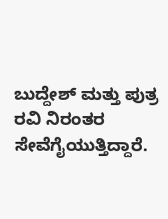ಬುದ್ದೇಶ್ ಮತ್ತು ಪುತ್ರ ರವಿ ನಿರಂತರ ಸೇವೆಗೈಯುತ್ತಿದ್ದಾರೆ.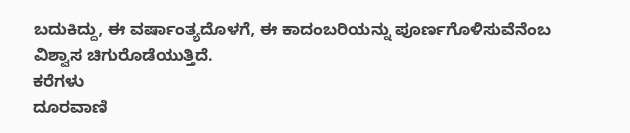ಬದುಕಿದ್ದು, ಈ ವರ್ಷಾಂತ್ಯದೊಳಗೆ, ಈ ಕಾದಂಬರಿಯನ್ನು ಪೂರ್ಣಗೊಳಿಸುವೆನೆಂಬ ವಿಶ್ವಾಸ ಚಿಗುರೊಡೆಯುತ್ತಿದೆ.
ಕರೆಗಳು
ದೂರವಾಣಿ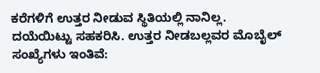ಕರೆಗಳಿಗೆ ಉತ್ತರ ನೀಡುವ ಸ್ಥಿತಿಯಲ್ಲಿ ನಾನಿಲ್ಲ. ದಯೆಯಿಟ್ಟು ಸಹಕರಿಸಿ. ಉತ್ತರ ನೀಡಬಲ್ಲವರ ಮೊಬೈಲ್ ಸಂಖ್ಯೆಗಳು ಇಂತಿವೆ: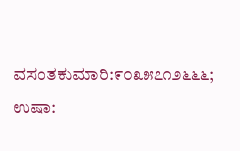ವಸಂತಕುಮಾರಿ:೯೦೩೫೭೧೨೬೬೬; ಉಷಾ: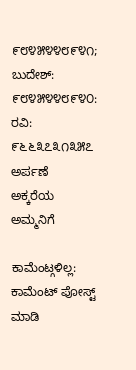೯೮೪೫೪೪೮೯೪೧; ಬುದೇಶ್: ೯೮೪೫೪೪೮೯೪೦: ರವಿ: ೯೬೬೩೭೩೧೩೫೭
ಅರ್ಪಣೆ
ಅಕ್ಕರೆಯ ಅಮ್ಮನಿಗೆ

ಕಾಮೆಂಟ್ಗಳಿಲ್ಲ:
ಕಾಮೆಂಟ್ ಪೋಸ್ಟ್ ಮಾಡಿ